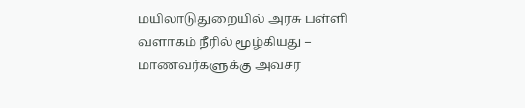மயிலாடுதுறையில் அரசு பள்ளி வளாகம் நீரில் மூழ்கியது – மாணவர்களுக்கு அவசர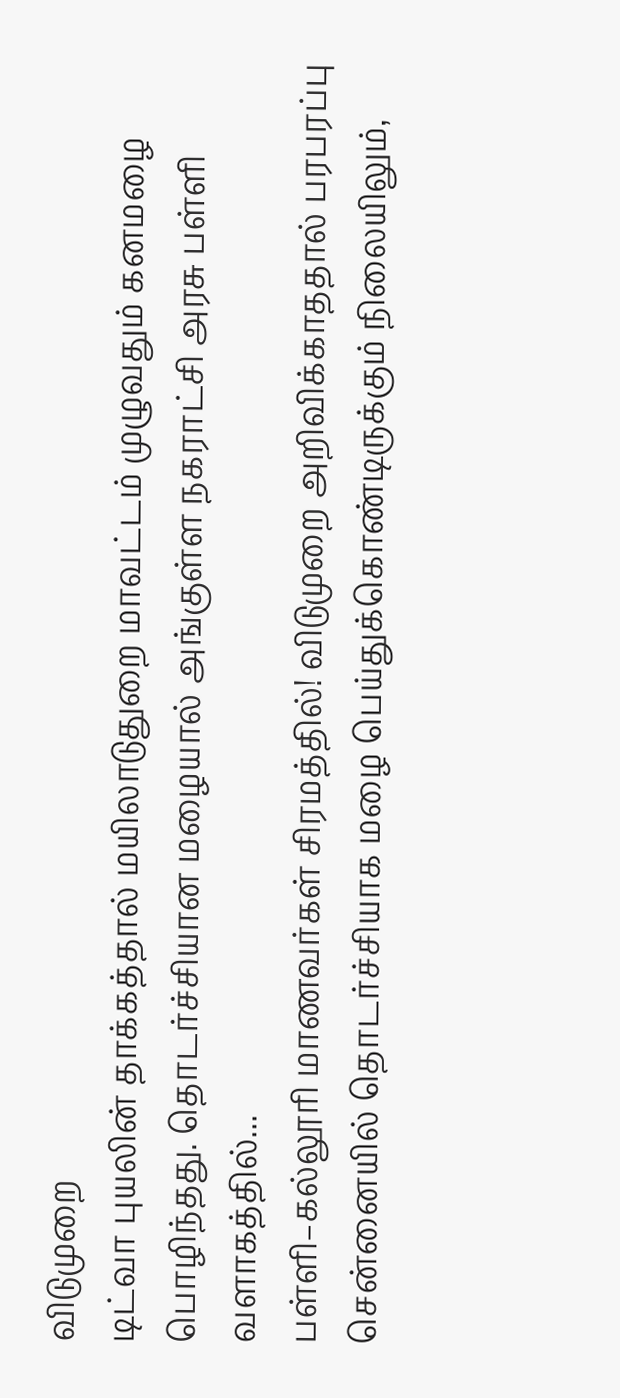விடுமுறை
டிட்வா புயலின் தாக்கத்தால் மயிலாடுதுறை மாவட்டம் முழுவதும் கனமழை பொழிந்தது. தொடர்ச்சியான மழையால் அங்குள்ள நகராட்சி அரசு பள்ளி வளாகத்தில்...
பள்ளி–கல்லூரி மாணவர்கள் சிரமத்தில்! விடுமுறை அறிவிக்காததால் பரபரப்பு
சென்னையில் தொடர்ச்சியாக மழை பெய்துக்கொண்டிருக்கும் நிலையிலும்,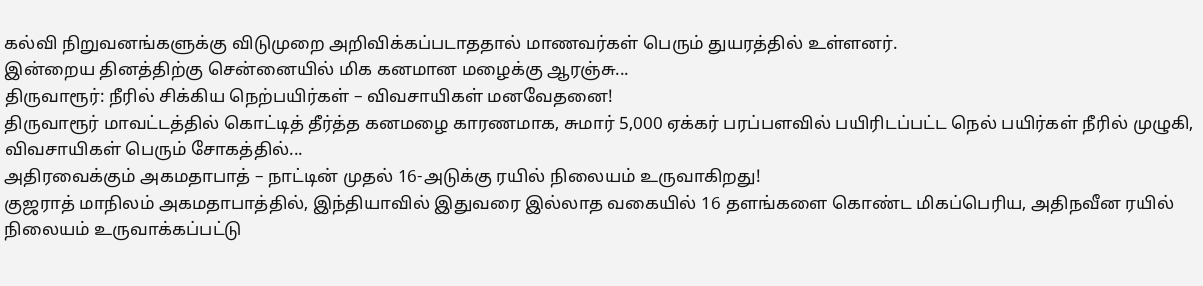கல்வி நிறுவனங்களுக்கு விடுமுறை அறிவிக்கப்படாததால் மாணவர்கள் பெரும் துயரத்தில் உள்ளனர்.
இன்றைய தினத்திற்கு சென்னையில் மிக கனமான மழைக்கு ஆரஞ்சு...
திருவாரூர்: நீரில் சிக்கிய நெற்பயிர்கள் – விவசாயிகள் மனவேதனை!
திருவாரூர் மாவட்டத்தில் கொட்டித் தீர்த்த கனமழை காரணமாக, சுமார் 5,000 ஏக்கர் பரப்பளவில் பயிரிடப்பட்ட நெல் பயிர்கள் நீரில் முழுகி, விவசாயிகள் பெரும் சோகத்தில்...
அதிரவைக்கும் அகமதாபாத் – நாட்டின் முதல் 16-அடுக்கு ரயில் நிலையம் உருவாகிறது!
குஜராத் மாநிலம் அகமதாபாத்தில், இந்தியாவில் இதுவரை இல்லாத வகையில் 16 தளங்களை கொண்ட மிகப்பெரிய, அதிநவீன ரயில் நிலையம் உருவாக்கப்பட்டு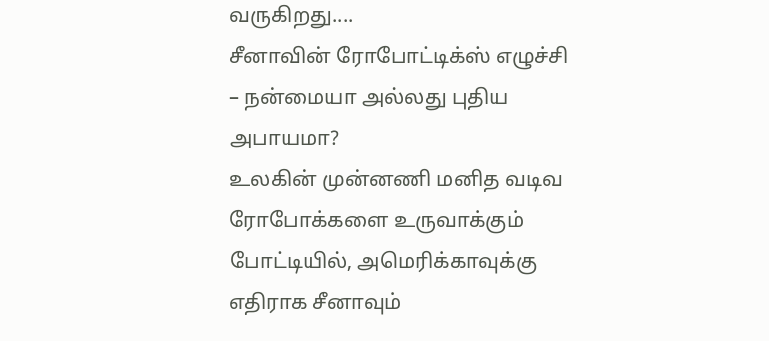வருகிறது....
சீனாவின் ரோபோட்டிக்ஸ் எழுச்சி – நன்மையா அல்லது புதிய அபாயமா?
உலகின் முன்னணி மனித வடிவ ரோபோக்களை உருவாக்கும் போட்டியில், அமெரிக்காவுக்கு எதிராக சீனாவும்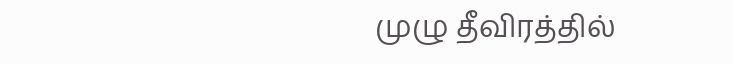முழு தீவிரத்தில்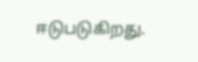ஈடுபடுகிறது.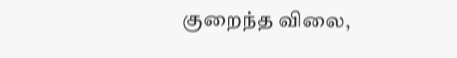குறைந்த விலை,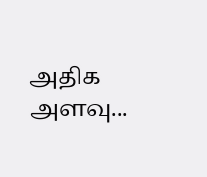அதிக அளவு...